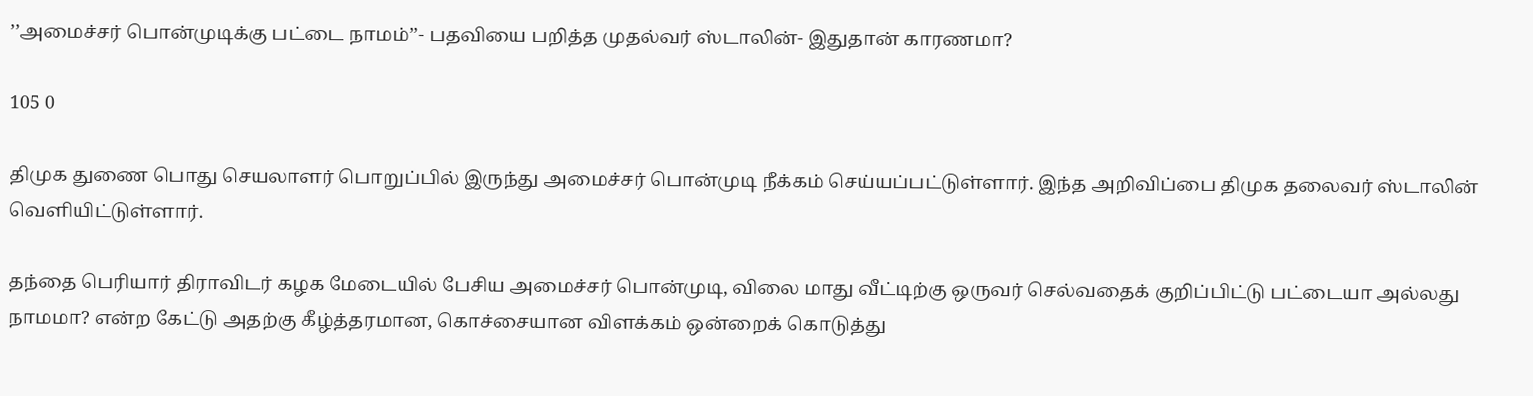’’அமைச்சர் பொன்முடிக்கு பட்டை நாமம்’’- பதவியை பறித்த முதல்வர் ஸ்டாலின்- இதுதான் காரணமா?

105 0

திமுக துணை பொது செயலாளர் பொறுப்பில் இருந்து அமைச்சர் பொன்முடி நீக்கம் செய்யப்பட்டுள்ளார். இந்த அறிவிப்பை திமுக தலைவர் ஸ்டாலின் வெளியிட்டுள்ளார்.

தந்தை பெரியார் திராவிடர் கழக மேடையில் பேசிய அமைச்சர் பொன்முடி, விலை மாது வீட்டிற்கு ஒருவர் செல்வதைக் குறிப்பிட்டு பட்டையா அல்லது நாமமா? என்ற கேட்டு அதற்கு கீழ்த்தரமான, கொச்சையான விளக்கம் ஒன்றைக் கொடுத்து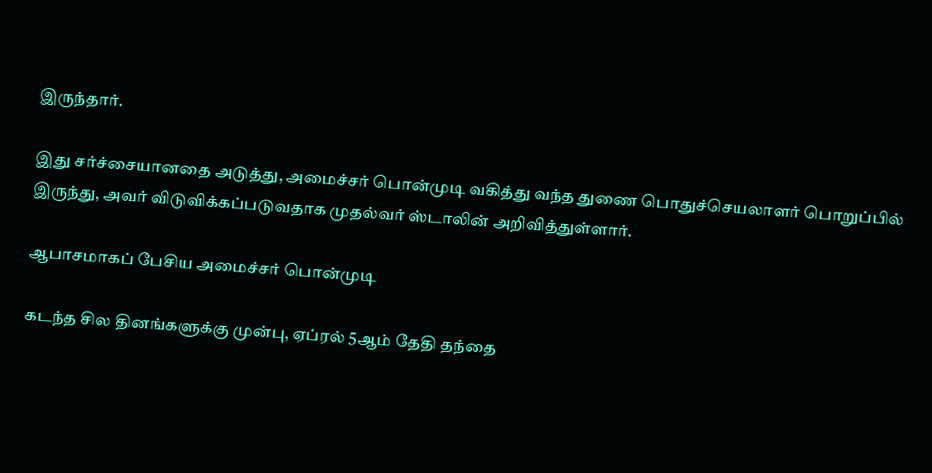இருந்தார்.

இது சர்ச்சையானதை அடுத்து, அமைச்சர் பொன்முடி வகித்து வந்த துணை பொதுச்செயலாளர் பொறுப்பில் இருந்து, அவர் விடுவிக்கப்படுவதாக முதல்வர் ஸ்டாலின் அறிவித்துள்ளார்.

ஆபாசமாகப் பேசிய அமைச்சர் பொன்முடி

கடந்த சில தினங்களுக்கு முன்பு, ஏப்ரல் 5ஆம் தேதி தந்தை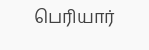பெரியார்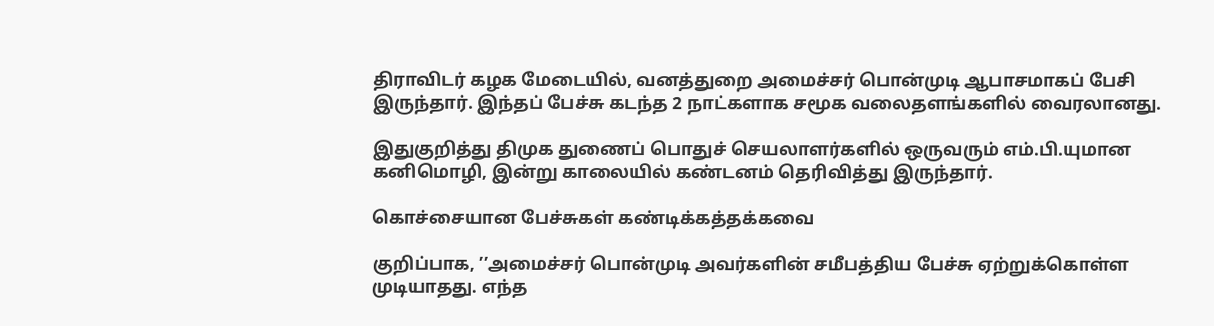திராவிடர் கழக மேடையில், வனத்துறை அமைச்சர் பொன்முடி ஆபாசமாகப் பேசி இருந்தார். இந்தப் பேச்சு கடந்த 2 நாட்களாக சமூக வலைதளங்களில் வைரலானது.

இதுகுறித்து திமுக துணைப் பொதுச் செயலாளர்களில் ஒருவரும் எம்.பி.யுமான கனிமொழி, இன்று காலையில் கண்டனம் தெரிவித்து இருந்தார்.

கொச்சையான பேச்சுகள் கண்டிக்கத்தக்கவை

குறிப்பாக, ’’அமைச்சர் பொன்முடி அவர்களின் சமீபத்திய‌ பேச்சு ஏற்றுக்கொள்ள முடியாதது. எந்த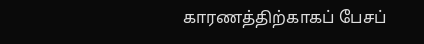காரணத்திற்காகப் பேசப்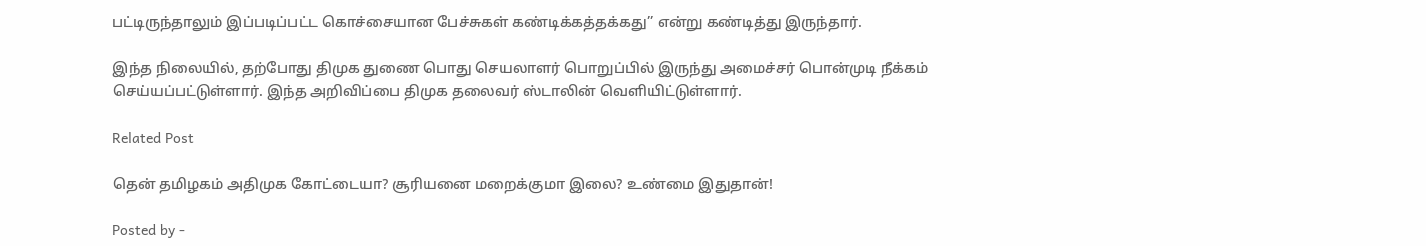பட்டிருந்தாலும் இப்படிப்பட்ட கொச்சையான பேச்சுகள் கண்டிக்கத்தக்கது’’ என்று கண்டித்து இருந்தார்.

இந்த நிலையில், தற்போது திமுக துணை பொது செயலாளர் பொறுப்பில் இருந்து அமைச்சர் பொன்முடி நீக்கம் செய்யப்பட்டுள்ளார். இந்த அறிவிப்பை திமுக தலைவர் ஸ்டாலின் வெளியிட்டுள்ளார்.

Related Post

தென் தமிழகம் அதிமுக கோட்டையா? சூரியனை மறைக்குமா இலை? உண்மை இதுதான்!

Posted by -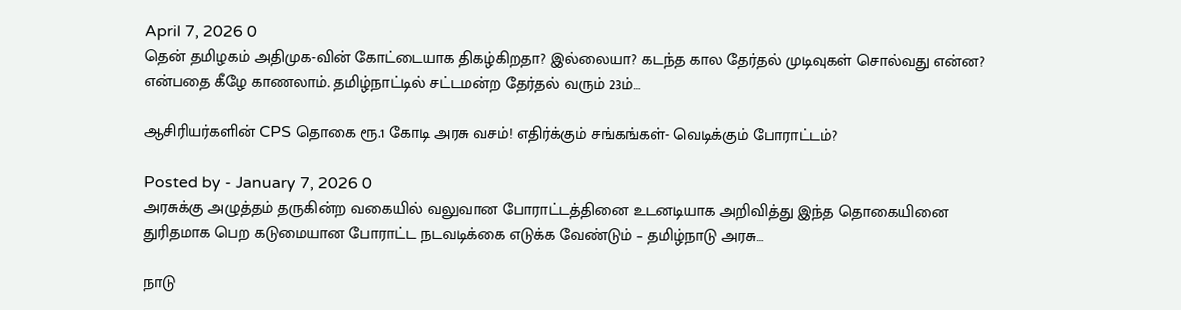April 7, 2026 0
தென் தமிழகம் அதிமுக-வின் கோட்டையாக திகழ்கிறதா? இல்லையா? கடந்த கால தேர்தல் முடிவுகள் சொல்வது என்ன? என்பதை கீழே காணலாம். தமிழ்நாட்டில் சட்டமன்ற தேர்தல் வரும் 23ம்…

ஆசிரியர்களின் CPS தொகை ரூ.1 கோடி அரசு வசம்! எதிர்க்கும் சங்கங்கள்- வெடிக்கும் போராட்டம்?

Posted by - January 7, 2026 0
அரசுக்கு அழுத்தம் தருகின்ற வகையில் வலுவான போராட்டத்தினை உடனடியாக அறிவித்து இந்த தொகையினை துரிதமாக பெற கடுமையான போராட்ட நடவடிக்கை எடுக்க வேண்டும் – தமிழ்நாடு அரசு…

நாடு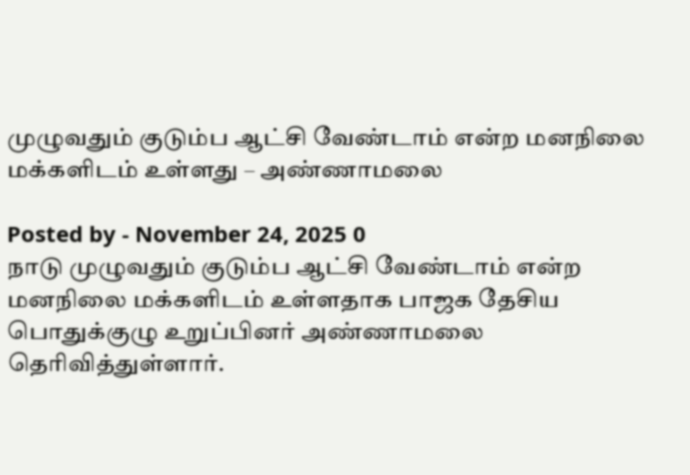முழுவதும் குடும்ப ஆட்சி வேண்டாம் என்ற மனநிலை மக்களிடம் உள்ளது – அண்ணாமலை

Posted by - November 24, 2025 0
நாடு முழுவதும் குடும்ப ஆட்சி வேண்டாம் என்ற மனநிலை மக்களிடம் உள்ளதாக பாஜக தேசிய பொதுக்குழு உறுப்பினர் அண்ணாமலை தெரிவித்துள்ளார்.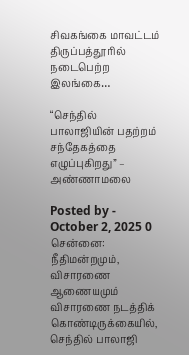சிவகங்கை மாவட்டம் திருப்பத்தூரில் நடைபெற்ற இலங்கை…

“செந்தில் பாலாஜியின் பதற்றம் சந்தேகத்தை எழுப்புகிறது” – அண்ணாமலை

Posted by - October 2, 2025 0
சென்னை: நீதிமன்றமும், விசாரணை ஆணையமும் விசாரணை நடத்திக் கொண்டிருக்கையில், செந்தில் பாலாஜி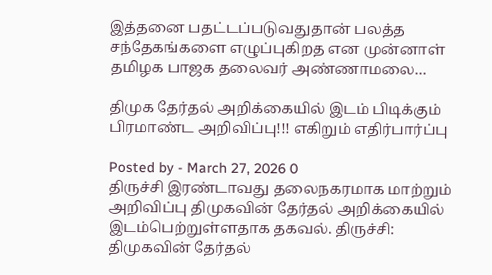இத்தனை பதட்டப்படுவதுதான் பலத்த சந்தேகங்களை எழுப்புகிறத என முன்னாள் தமிழக பாஜக தலைவர் அண்ணாமலை…

திமுக தேர்தல் அறிக்கையில் இடம் பிடிக்கும் பிரமாண்ட அறிவிப்பு!!! எகிறும் எதிர்பார்ப்பு

Posted by - March 27, 2026 0
திருச்சி இரண்டாவது தலைநகரமாக மாற்றும் அறிவிப்பு திமுகவின் தேர்தல் அறிக்கையில் இடம்பெற்றுள்ளதாக தகவல். திருச்சி: திமுகவின் தேர்தல்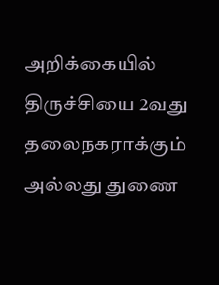அறிக்கையில் திருச்சியை 2வது தலைநகராக்கும் அல்லது துணை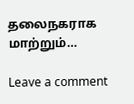தலைநகராக மாற்றும்…

Leave a comment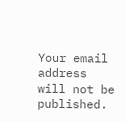Your email address will not be published.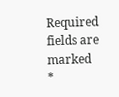Required fields are marked *